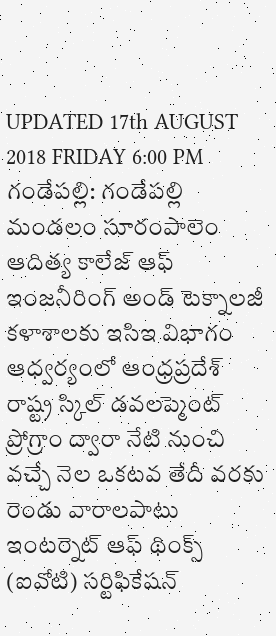UPDATED 17th AUGUST 2018 FRIDAY 6:00 PM
గండేపల్లి: గండేపల్లి మండలం సూరంపాలెం ఆదిత్య కాలేజ్ ఆఫ్ ఇంజనీరింగ్ అండ్ టెక్నాలజీ కళాశాలకు ఇసిఇ విభాగం ఆధ్వర్యంలో ఆంధ్రప్రదేశ్ రాష్ట్ర స్కిల్ డవలప్మెంట్ ప్రోగ్రాం ద్వారా నేటి నుంచి వచ్చే నెల ఒకటవ తేదీ వరకు రెండు వారాలపాటు ఇంటర్నెట్ ఆఫ్ థింక్స్ (ఐవోటి) సర్టిఫికేషన్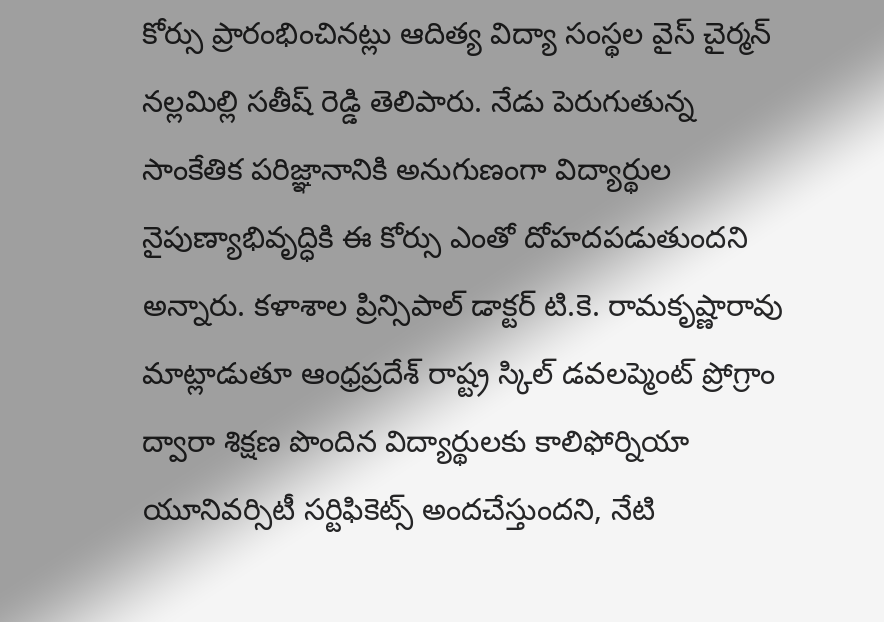కోర్సు ప్రారంభించినట్లు ఆదిత్య విద్యా సంస్థల వైస్ చైర్మన్ నల్లమిల్లి సతీష్ రెడ్డి తెలిపారు. నేడు పెరుగుతున్న సాంకేతిక పరిజ్ఞానానికి అనుగుణంగా విద్యార్థుల నైపుణ్యాభివృద్ధికి ఈ కోర్సు ఎంతో దోహదపడుతుందని అన్నారు. కళాశాల ప్రిన్సిపాల్ డాక్టర్ టి.కె. రామకృష్ణారావు మాట్లాడుతూ ఆంధ్రప్రదేశ్ రాష్ట్ర స్కిల్ డవలప్మెంట్ ప్రోగ్రాం ద్వారా శిక్షణ పొందిన విద్యార్థులకు కాలిఫోర్నియా యూనివర్సిటీ సర్టిఫికెట్స్ అందచేస్తుందని, నేటి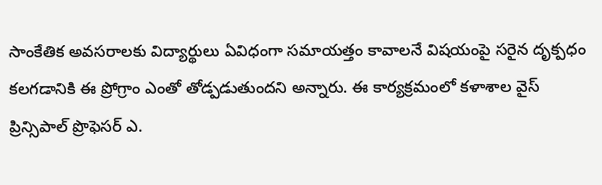సాంకేతిక అవసరాలకు విద్యార్థులు ఏవిధంగా సమాయత్తం కావాలనే విషయంపై సరైన దృక్పధం కలగడానికి ఈ ప్రోగ్రాం ఎంతో తోడ్పడుతుందని అన్నారు. ఈ కార్యక్రమంలో కళాశాల వైస్ ప్రిన్సిపాల్ ప్రొఫెసర్ ఎ.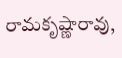రామకృష్ణారావు,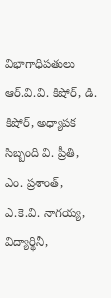విభాగాధిపతులు ఆర్.వి.వి. కిషోర్, డి. కిషోర్, అధ్యాపక సిబ్బంది వి. ప్రీతి, ఎం. ప్రశాంత్, ఎ.కె.వి. నాగయ్య, విద్యార్థినీ,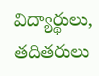విద్యార్థులు, తదితరులు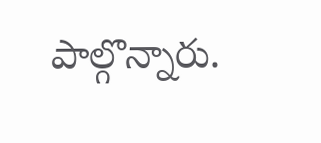పాల్గొన్నారు.